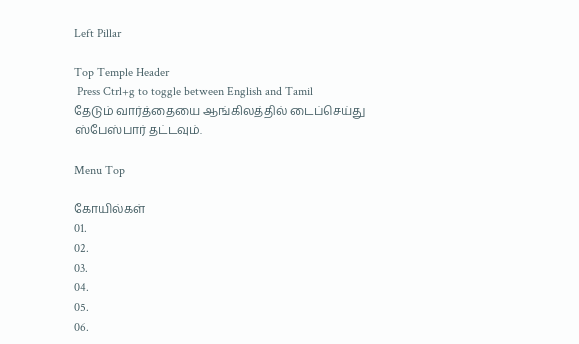Left Pillar

Top Temple Header
 Press Ctrl+g to toggle between English and Tamil
தேடும் வார்த்தையை ஆங்கிலத்தில் டைப்செய்து ஸ்பேஸ்பார் தட்டவும்.

Menu Top

கோயில்கள்
01.
02.
03.
04.
05.
06.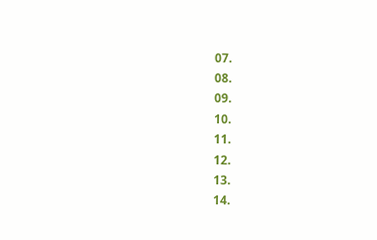07.
08.
09.
10.
11.
12.
13.
14.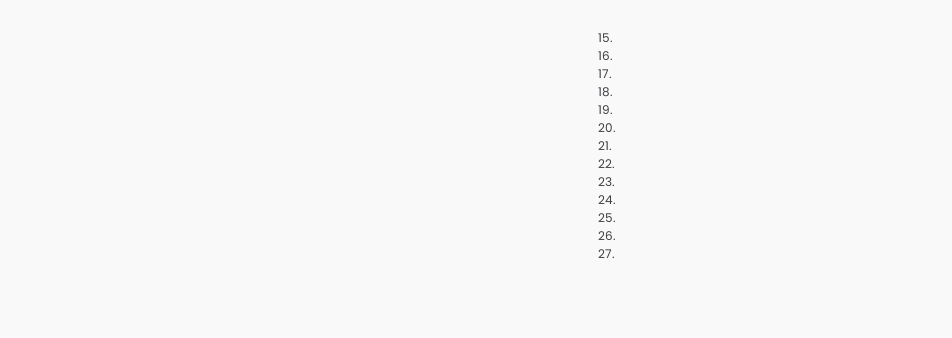15.
16.
17.
18.
19.
20.
21.
22.
23.
24.
25.
26.
27.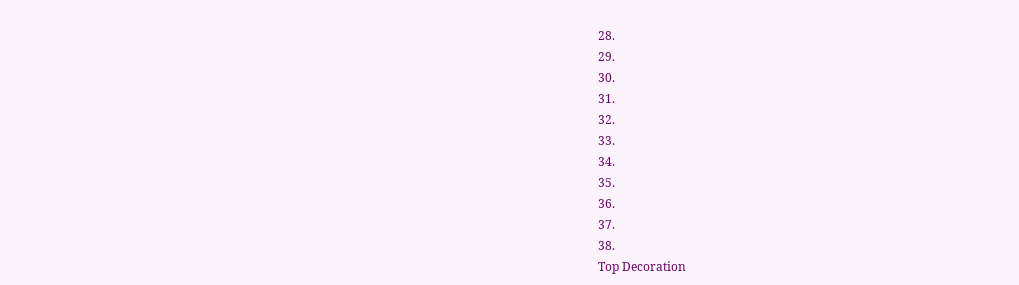28.
29.
30.
31.
32.
33.
34.
35.
36.
37.
38.
Top Decoration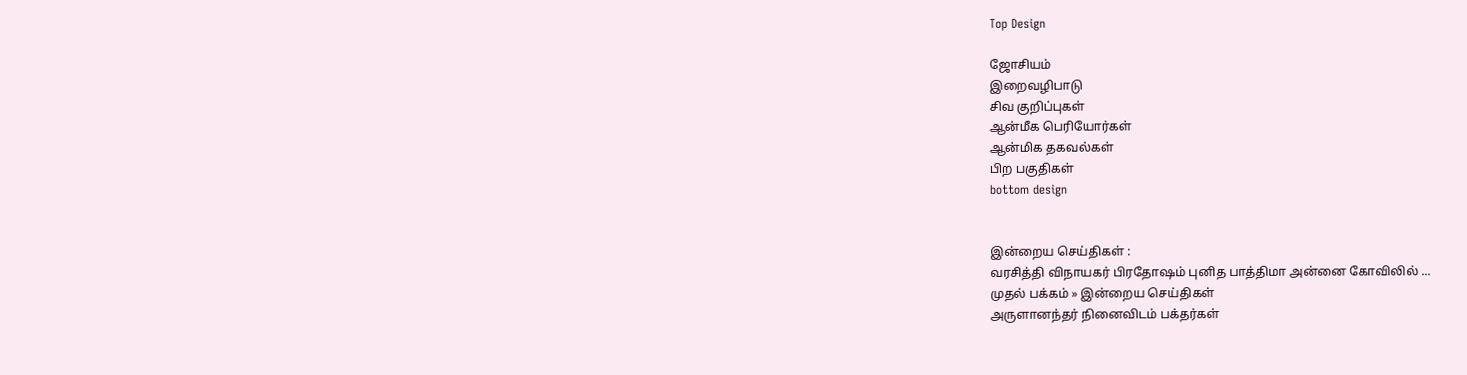Top Design

ஜோசியம்
இறைவழிபாடு
சிவ குறிப்புகள்
ஆன்மீக பெரியோர்கள்
ஆன்மிக தகவல்கள்
பிற பகுதிகள்
bottom design


இன்றைய செய்திகள் :
வரசித்தி விநாயகர் பிரதோஷம் புனித பாத்திமா அன்னை கோவிலில் ...
முதல் பக்கம் » இன்றைய செய்திகள்
அருளானந்தர் நினைவிடம் பக்தர்கள்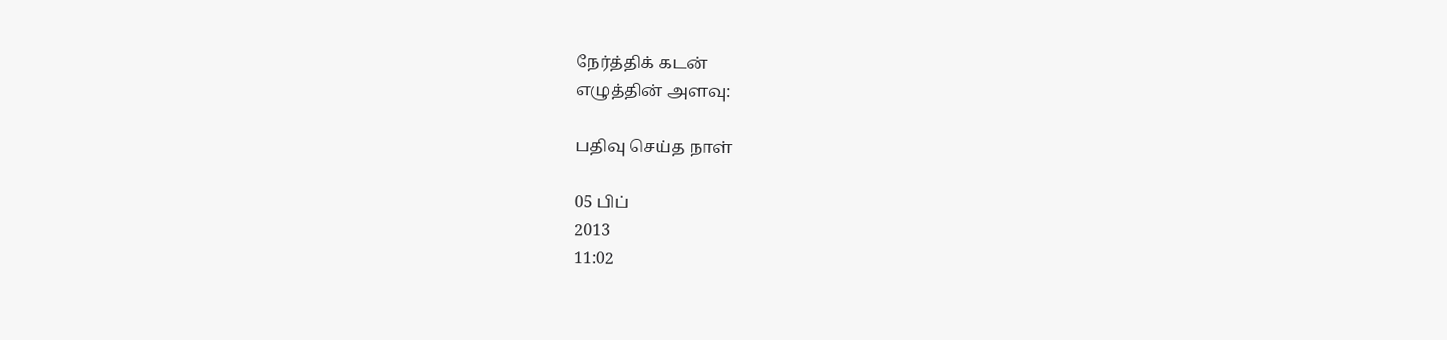நேர்த்திக் கடன்
எழுத்தின் அளவு:

பதிவு செய்த நாள்

05 பிப்
2013
11:02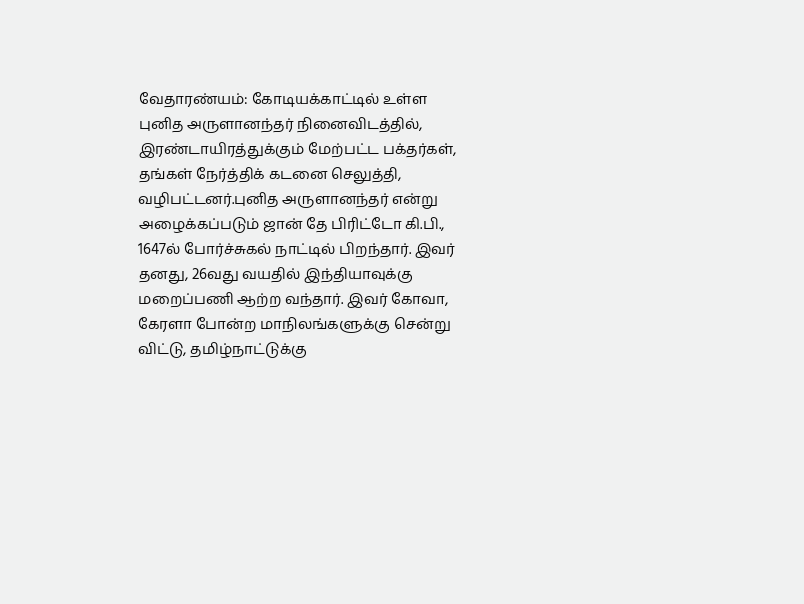வேதாரண்யம்: கோடியக்காட்டில் உள்ள புனித அருளானந்தர் நினைவிடத்தில், இரண்டாயிரத்துக்கும் மேற்பட்ட பக்தர்கள், தங்கள் நேர்த்திக் கடனை செலுத்தி, வழிபட்டனர்.புனித அருளானந்தர் என்று அழைக்கப்படும் ஜான் தே பிரிட்டோ கி.பி., 1647ல் போர்ச்சுகல் நாட்டில் பிறந்தார். இவர் தனது, 26வது வயதில் இந்தியாவுக்கு மறைப்பணி ஆற்ற வந்தார். இவர் கோவா, கேரளா போன்ற மாநிலங்களுக்கு சென்று விட்டு, தமிழ்நாட்டுக்கு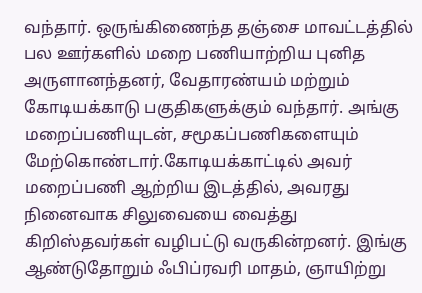வந்தார். ஒருங்கிணைந்த தஞ்சை மாவட்டத்தில் பல ஊர்களில் மறை பணியாற்றிய புனித அருளானந்தனர், வேதாரண்யம் மற்றும் கோடியக்காடு பகுதிகளுக்கும் வந்தார். அங்கு மறைப்பணியுடன், சமூகப்பணிகளையும் மேற்கொண்டார்.கோடியக்காட்டில் அவர் மறைப்பணி ஆற்றிய இடத்தில், அவரது நினைவாக சிலுவையை வைத்து கிறிஸ்தவர்கள் வழிபட்டு வருகின்றனர். இங்கு ஆண்டுதோறும் ஃபிப்ரவரி மாதம், ஞாயிற்று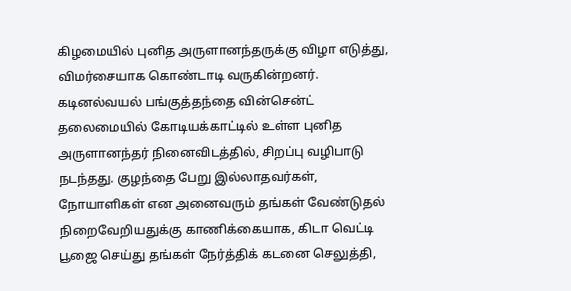கிழமையில் புனித அருளானந்தருக்கு விழா எடுத்து, விமர்சையாக கொண்டாடி வருகின்றனர். கடினல்வயல் பங்குத்தந்தை வின்சென்ட் தலைமையில் கோடியக்காட்டில் உள்ள புனித அருளானந்தர் நினைவிடத்தில், சிறப்பு வழிபாடு நடந்தது. குழந்தை பேறு இல்லாதவர்கள், நோயாளிகள் என அனைவரும் தங்கள் வேண்டுதல் நிறைவேறியதுக்கு காணிக்கையாக, கிடா வெட்டி பூஜை செய்து தங்கள் நேர்த்திக் கடனை செலுத்தி,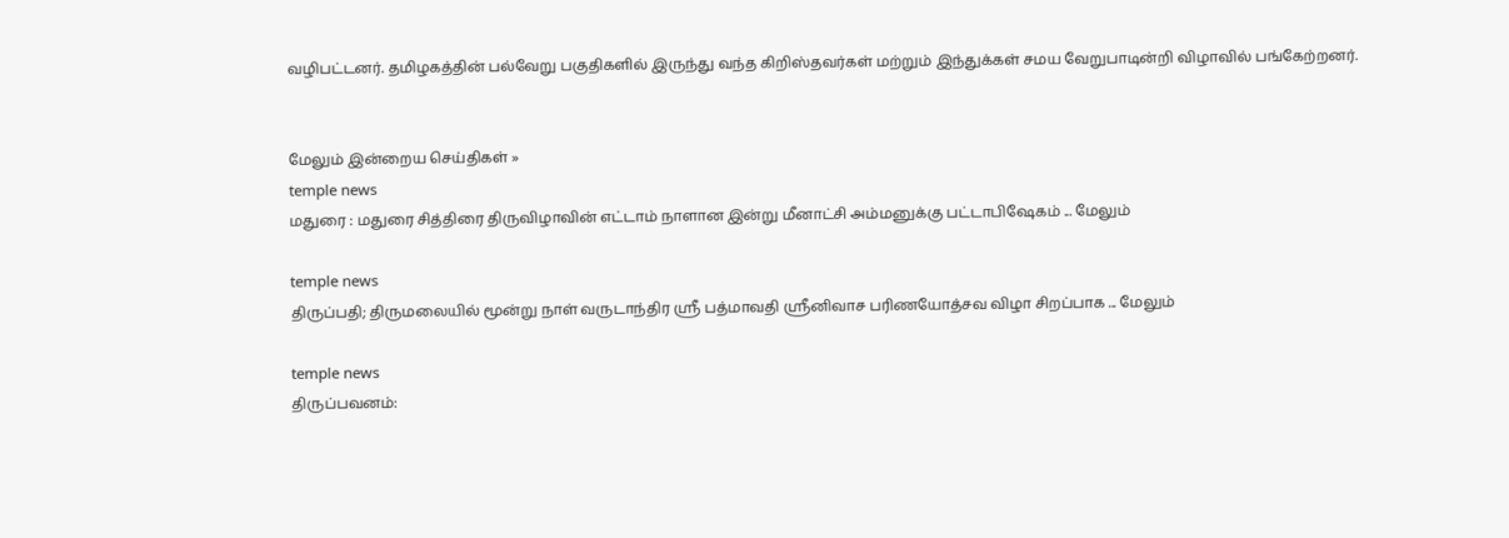வழிபட்டனர். தமிழகத்தின் பல்வேறு பகுதிகளில் இருந்து வந்த கிறிஸ்தவர்கள் மற்றும் இந்துக்கள் சமய வேறுபாடின்றி விழாவில் பங்கேற்றனர்.


மேலும் இன்றைய செய்திகள் »
temple news
மதுரை : மதுரை சித்திரை திருவிழாவின் எட்டாம் நாளான இன்று மீனாட்சி அம்மனுக்கு பட்டாபிஷேகம் ... மேலும்

temple news
திருப்பதி; திருமலையில் மூன்று நாள் வருடாந்திர ஸ்ரீ பத்மாவதி ஸ்ரீனிவாச பரிணயோத்சவ விழா சிறப்பாக ... மேலும்

temple news
திருப்பவனம்: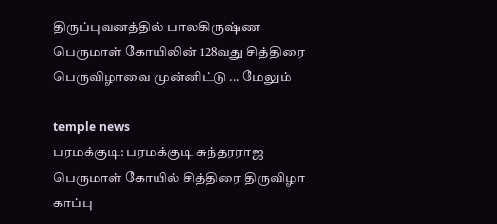திருப்புவனத்தில் பாலகிருஷ்ண பெருமாள் கோயிலின் 128வது சித்திரை பெருவிழாவை முன்னிட்டு ... மேலும்

temple news
பரமக்குடி: பரமக்குடி சுந்தரராஜ பெருமாள் கோயில் சித்திரை திருவிழா காப்பு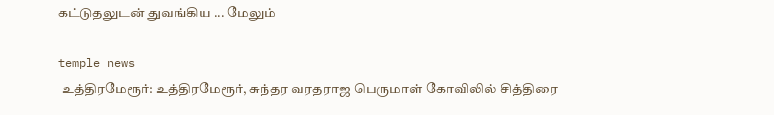கட்டுதலுடன் துவங்கிய ... மேலும்

temple news
 உத்திரமேரூர்: உத்திரமேரூர், சுந்தர வரதராஜ பெருமாள் கோவிலில் சித்திரை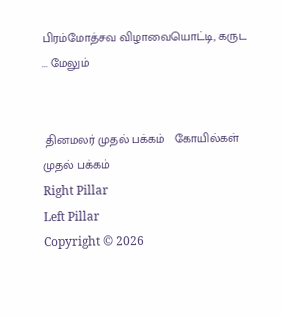பிரம்மோத்சவ விழாவையொட்டி, கருட ... மேலும்


 தினமலர் முதல் பக்கம்   கோயில்கள் முதல் பக்கம்
Right Pillar
Left Pillar
Copyright © 2026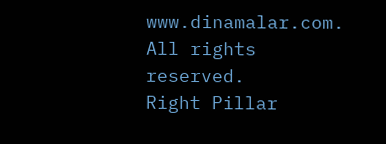www.dinamalar.com. All rights reserved.
Right Pillar